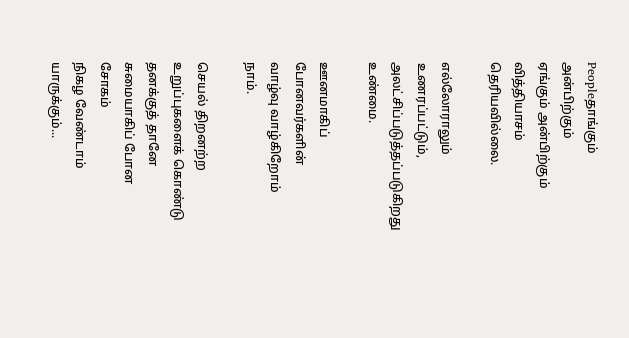Peopleதாங்கும் அன்பிற்கும்
ஏங்கும் அன்பிற்கும்
வித்தியாசம் தெரியவில்லை.

எல்லோராலும்
உணரப்பட்டும்,
அலட்சிப்படுத்தப்படுகிறது
உண்மை.

ஊனமாகிப் போனவர்களின்
வாழ்வு வாழ்கிறோம்
நாம்.

செயல் திறனற்ற
உறுப்புகளைக் கொண்டு
தனக்குத் தானே
சுமையாகிப் போன சோகம்
நிகழ வேண்டாம் யாருக்கும்...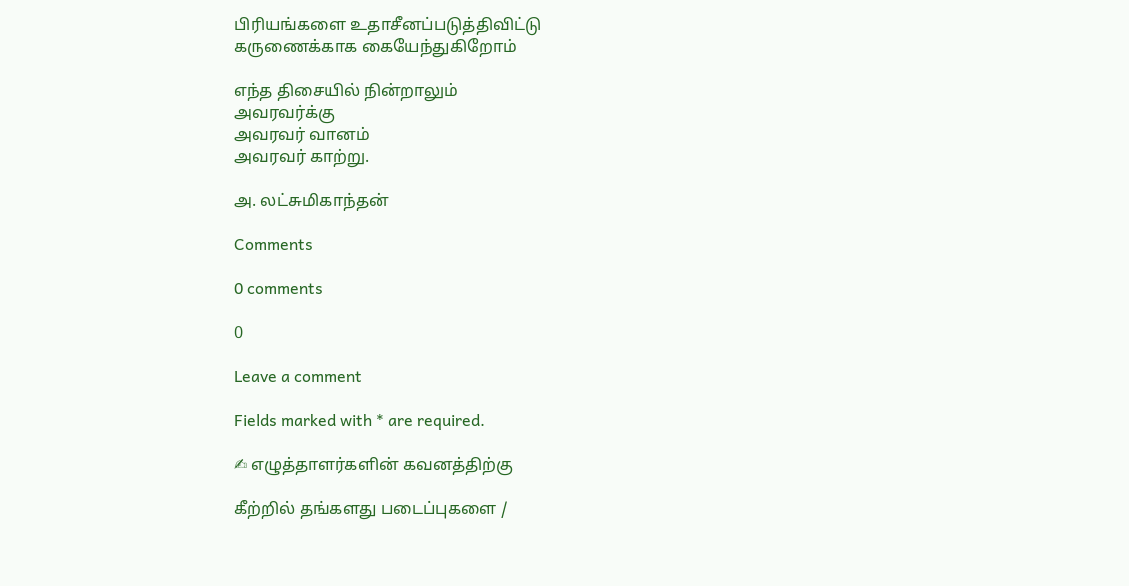பிரியங்களை உதாசீனப்படுத்திவிட்டு
கருணைக்காக கையேந்துகிறோம்

எந்த திசையில் நின்றாலும்
அவரவர்க்கு
அவரவர் வானம்
அவரவர் காற்று.

அ. லட்சுமிகாந்தன்

Comments

0 comments

0

Leave a comment

Fields marked with * are required.

✍ எழுத்தாளர்களின் கவனத்திற்கு

கீற்றில் தங்களது படைப்புகளை /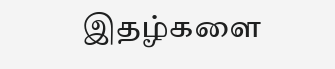இதழ்களை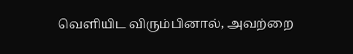வெளியிட விரும்பினால், அவற்றை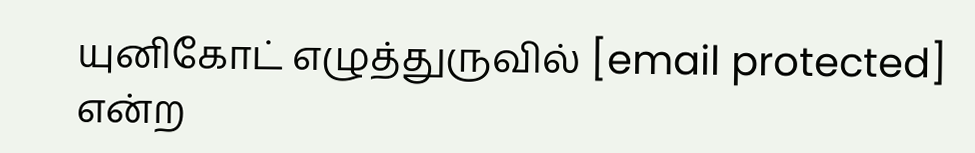யுனிகோட் எழுத்துருவில் [email protected] என்ற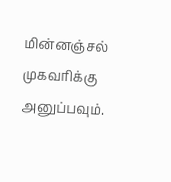மின்னஞ்சல் முகவரிக்கு அனுப்பவும்.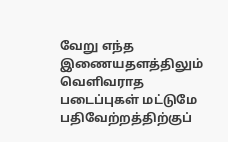வேறு எந்த இணையதளத்திலும் வெளிவராத படைப்புகள் மட்டுமே பதிவேற்றத்திற்குப்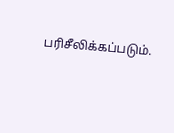பரிசீலிக்கப்படும்.